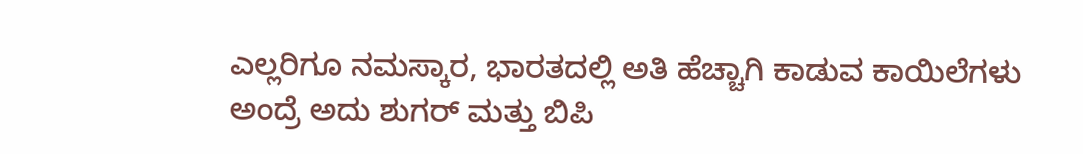ಎಲ್ಲರಿಗೂ ನಮಸ್ಕಾರ, ಭಾರತದಲ್ಲಿ ಅತಿ ಹೆಚ್ಚಾಗಿ ಕಾಡುವ ಕಾಯಿಲೆಗಳು ಅಂದ್ರೆ ಅದು ಶುಗರ್ ಮತ್ತು ಬಿಪಿ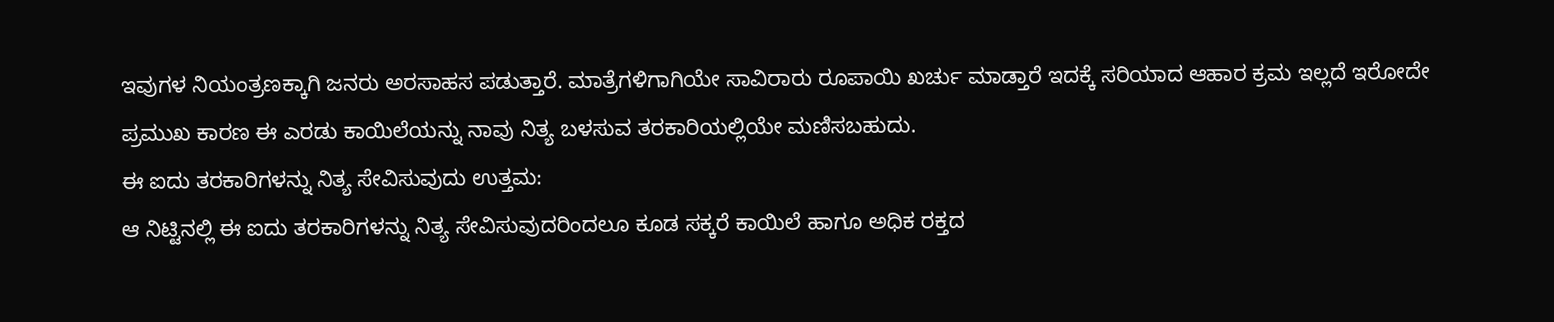ಇವುಗಳ ನಿಯಂತ್ರಣಕ್ಕಾಗಿ ಜನರು ಅರಸಾಹಸ ಪಡುತ್ತಾರೆ. ಮಾತ್ರೆಗಳಿಗಾಗಿಯೇ ಸಾವಿರಾರು ರೂಪಾಯಿ ಖರ್ಚು ಮಾಡ್ತಾರೆ ಇದಕ್ಕೆ ಸರಿಯಾದ ಆಹಾರ ಕ್ರಮ ಇಲ್ಲದೆ ಇರೋದೇ ಪ್ರಮುಖ ಕಾರಣ ಈ ಎರಡು ಕಾಯಿಲೆಯನ್ನು ನಾವು ನಿತ್ಯ ಬಳಸುವ ತರಕಾರಿಯಲ್ಲಿಯೇ ಮಣಿಸಬಹುದು.
ಈ ಐದು ತರಕಾರಿಗಳನ್ನು ನಿತ್ಯ ಸೇವಿಸುವುದು ಉತ್ತಮ:
ಆ ನಿಟ್ಟಿನಲ್ಲಿ ಈ ಐದು ತರಕಾರಿಗಳನ್ನು ನಿತ್ಯ ಸೇವಿಸುವುದರಿಂದಲೂ ಕೂಡ ಸಕ್ಕರೆ ಕಾಯಿಲೆ ಹಾಗೂ ಅಧಿಕ ರಕ್ತದ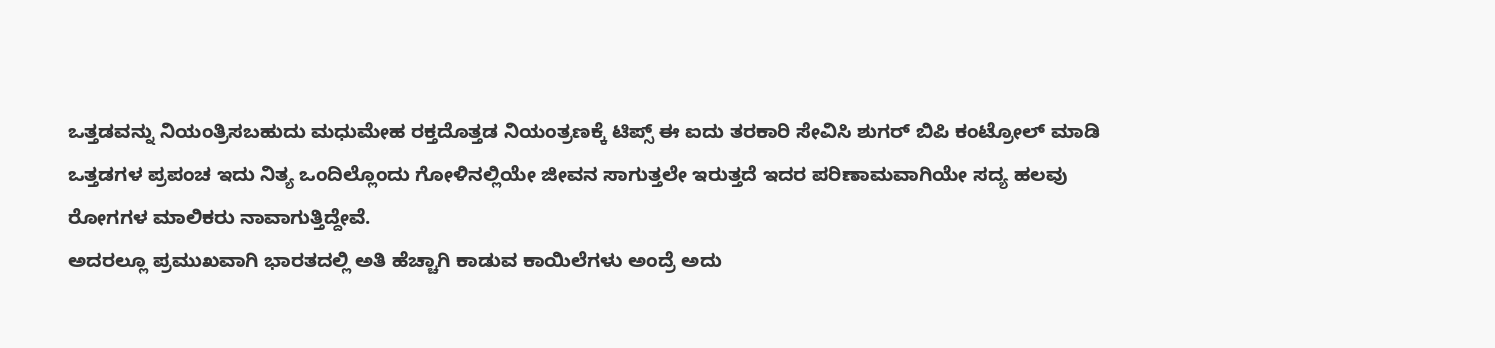ಒತ್ತಡವನ್ನು ನಿಯಂತ್ರಿಸಬಹುದು ಮಧುಮೇಹ ರಕ್ತದೊತ್ತಡ ನಿಯಂತ್ರಣಕ್ಕೆ ಟಿಪ್ಸ್ ಈ ಐದು ತರಕಾರಿ ಸೇವಿಸಿ ಶುಗರ್ ಬಿಪಿ ಕಂಟ್ರೋಲ್ ಮಾಡಿ ಒತ್ತಡಗಳ ಪ್ರಪಂಚ ಇದು ನಿತ್ಯ ಒಂದಿಲ್ಲೊಂದು ಗೋಳಿನಲ್ಲಿಯೇ ಜೀವನ ಸಾಗುತ್ತಲೇ ಇರುತ್ತದೆ ಇದರ ಪರಿಣಾಮವಾಗಿಯೇ ಸದ್ಯ ಹಲವು ರೋಗಗಳ ಮಾಲಿಕರು ನಾವಾಗುತ್ತಿದ್ದೇವೆ.
ಅದರಲ್ಲೂ ಪ್ರಮುಖವಾಗಿ ಭಾರತದಲ್ಲಿ ಅತಿ ಹೆಚ್ಚಾಗಿ ಕಾಡುವ ಕಾಯಿಲೆಗಳು ಅಂದ್ರೆ ಅದು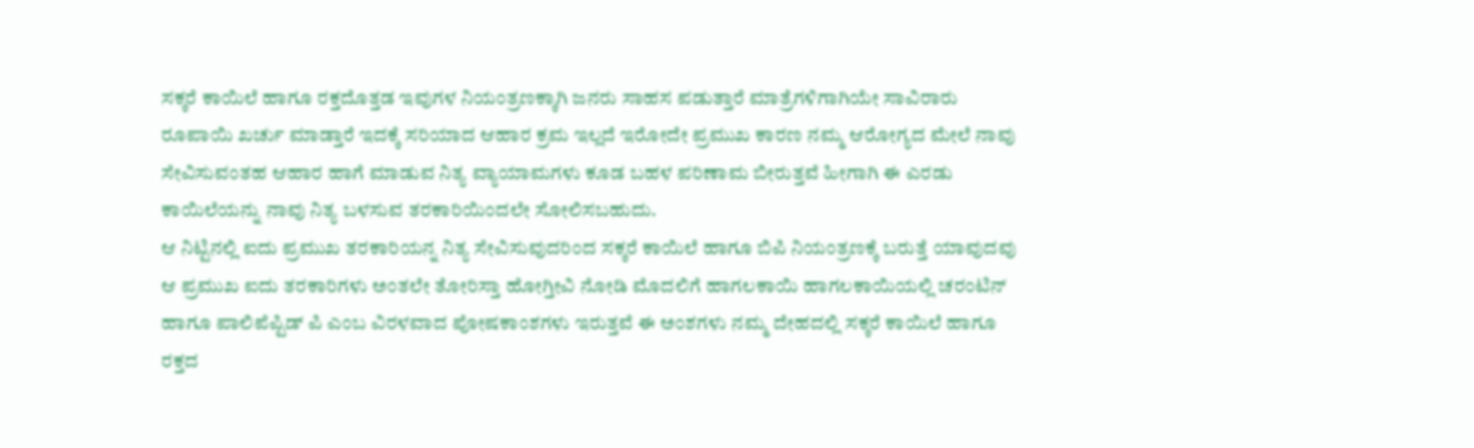ಸಕ್ಕರೆ ಕಾಯಿಲೆ ಹಾಗೂ ರಕ್ತದೊತ್ತಡ ಇವುಗಳ ನಿಯಂತ್ರಣಕ್ಕಾಗಿ ಜನರು ಸಾಹಸ ಪಡುತ್ತಾರೆ ಮಾತ್ರೆಗಳಿಗಾಗಿಯೇ ಸಾವಿರಾರು ರೂಪಾಯಿ ಖರ್ಚು ಮಾಡ್ತಾರೆ ಇದಕ್ಕೆ ಸರಿಯಾದ ಆಹಾರ ಕ್ರಮ ಇಲ್ಲದೆ ಇರೋದೇ ಪ್ರಮುಖ ಕಾರಣ ನಮ್ಮ ಆರೋಗ್ಯದ ಮೇಲೆ ನಾವು ಸೇವಿಸುವಂತಹ ಆಹಾರ ಹಾಗೆ ಮಾಡುವ ನಿತ್ಯ ವ್ಯಾಯಾಮಗಳು ಕೂಡ ಬಹಳ ಪರಿಣಾಮ ಬೀರುತ್ತವೆ ಹೀಗಾಗಿ ಈ ಎರಡು ಕಾಯಿಲೆಯನ್ನು ನಾವು ನಿತ್ಯ ಬಳಸುವ ತರಕಾರಿಯಿಂದಲೇ ಸೋಲಿಸಬಹುದು.
ಆ ನಿಟ್ಟಿನಲ್ಲಿ ಐದು ಪ್ರಮುಖ ತರಕಾರಿಯನ್ನ ನಿತ್ಯ ಸೇವಿಸುವುದರಿಂದ ಸಕ್ಕರೆ ಕಾಯಿಲೆ ಹಾಗೂ ಬಿಪಿ ನಿಯಂತ್ರಣಕ್ಕೆ ಬರುತ್ತೆ ಯಾವುದವು ಆ ಪ್ರಮುಖ ಐದು ತರಕಾರಿಗಳು ಅಂತಲೇ ತೋರಿಸ್ತಾ ಹೋಗ್ತೀವಿ ನೋಡಿ ಮೊದಲಿಗೆ ಹಾಗಲಕಾಯಿ ಹಾಗಲಕಾಯಿಯಲ್ಲಿ ಚರಂಟಿನ್ ಹಾಗೂ ಪಾಲಿಪೆಪ್ಟಿಡ್ ಪಿ ಎಂಬ ವಿರಳವಾದ ಪೋಷಕಾಂಶಗಳು ಇರುತ್ತವೆ ಈ ಅಂಶಗಳು ನಮ್ಮ ದೇಹದಲ್ಲಿ ಸಕ್ಕರೆ ಕಾಯಿಲೆ ಹಾಗೂ ರಕ್ತದ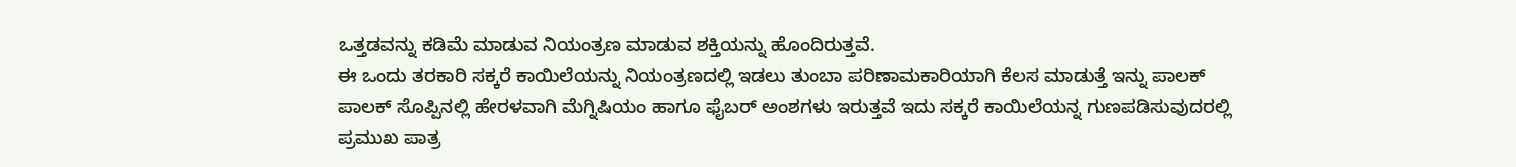ಒತ್ತಡವನ್ನು ಕಡಿಮೆ ಮಾಡುವ ನಿಯಂತ್ರಣ ಮಾಡುವ ಶಕ್ತಿಯನ್ನು ಹೊಂದಿರುತ್ತವೆ.
ಈ ಒಂದು ತರಕಾರಿ ಸಕ್ಕರೆ ಕಾಯಿಲೆಯನ್ನು ನಿಯಂತ್ರಣದಲ್ಲಿ ಇಡಲು ತುಂಬಾ ಪರಿಣಾಮಕಾರಿಯಾಗಿ ಕೆಲಸ ಮಾಡುತ್ತೆ ಇನ್ನು ಪಾಲಕ್ ಪಾಲಕ್ ಸೊಪ್ಪಿನಲ್ಲಿ ಹೇರಳವಾಗಿ ಮೆಗ್ನಿಷಿಯಂ ಹಾಗೂ ಫೈಬರ್ ಅಂಶಗಳು ಇರುತ್ತವೆ ಇದು ಸಕ್ಕರೆ ಕಾಯಿಲೆಯನ್ನ ಗುಣಪಡಿಸುವುದರಲ್ಲಿ ಪ್ರಮುಖ ಪಾತ್ರ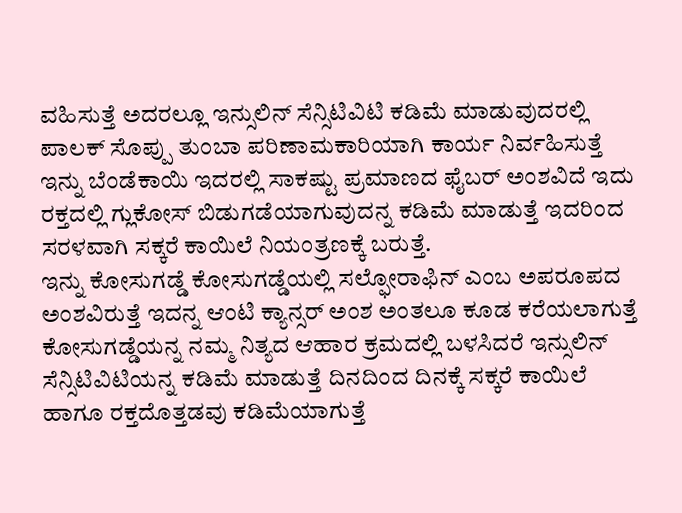ವಹಿಸುತ್ತೆ ಅದರಲ್ಲೂ ಇನ್ಸುಲಿನ್ ಸೆನ್ಸಿಟಿವಿಟಿ ಕಡಿಮೆ ಮಾಡುವುದರಲ್ಲಿ ಪಾಲಕ್ ಸೊಪ್ಪು ತುಂಬಾ ಪರಿಣಾಮಕಾರಿಯಾಗಿ ಕಾರ್ಯ ನಿರ್ವಹಿಸುತ್ತೆ ಇನ್ನು ಬೆಂಡೆಕಾಯಿ ಇದರಲ್ಲಿ ಸಾಕಷ್ಟು ಪ್ರಮಾಣದ ಫೈಬರ್ ಅಂಶವಿದೆ ಇದು ರಕ್ತದಲ್ಲಿ ಗ್ಲುಕೋಸ್ ಬಿಡುಗಡೆಯಾಗುವುದನ್ನ ಕಡಿಮೆ ಮಾಡುತ್ತೆ ಇದರಿಂದ ಸರಳವಾಗಿ ಸಕ್ಕರೆ ಕಾಯಿಲೆ ನಿಯಂತ್ರಣಕ್ಕೆ ಬರುತ್ತೆ.
ಇನ್ನು ಕೋಸುಗಡ್ಡೆ ಕೋಸುಗಡ್ಡೆಯಲ್ಲಿ ಸಲ್ಫೋರಾಫಿನ್ ಎಂಬ ಅಪರೂಪದ ಅಂಶವಿರುತ್ತೆ ಇದನ್ನ ಆಂಟಿ ಕ್ಯಾನ್ಸರ್ ಅಂಶ ಅಂತಲೂ ಕೂಡ ಕರೆಯಲಾಗುತ್ತೆ ಕೋಸುಗಡ್ಡೆಯನ್ನ ನಮ್ಮ ನಿತ್ಯದ ಆಹಾರ ಕ್ರಮದಲ್ಲಿ ಬಳಸಿದರೆ ಇನ್ಸುಲಿನ್ ಸೆನ್ಸಿಟಿವಿಟಿಯನ್ನ ಕಡಿಮೆ ಮಾಡುತ್ತೆ ದಿನದಿಂದ ದಿನಕ್ಕೆ ಸಕ್ಕರೆ ಕಾಯಿಲೆ ಹಾಗೂ ರಕ್ತದೊತ್ತಡವು ಕಡಿಮೆಯಾಗುತ್ತೆ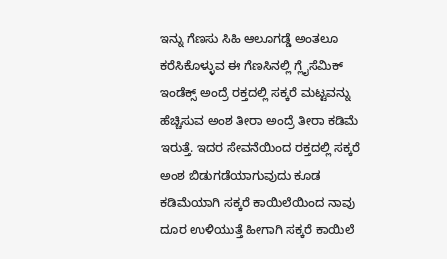ಇನ್ನು ಗೆಣಸು ಸಿಹಿ ಆಲೂಗಡ್ಡೆ ಅಂತಲೂ ಕರೆಸಿಕೊಳ್ಳುವ ಈ ಗೆಣಸಿನಲ್ಲಿ ಗ್ಲೈಸೆಮಿಕ್ ಇಂಡೆಕ್ಸ್ ಅಂದ್ರೆ ರಕ್ತದಲ್ಲಿ ಸಕ್ಕರೆ ಮಟ್ಟವನ್ನು ಹೆಚ್ಚಿಸುವ ಅಂಶ ತೀರಾ ಅಂದ್ರೆ ತೀರಾ ಕಡಿಮೆ ಇರುತ್ತೆ. ಇದರ ಸೇವನೆಯಿಂದ ರಕ್ತದಲ್ಲಿ ಸಕ್ಕರೆ ಅಂಶ ಬಿಡುಗಡೆಯಾಗುವುದು ಕೂಡ ಕಡಿಮೆಯಾಗಿ ಸಕ್ಕರೆ ಕಾಯಿಲೆಯಿಂದ ನಾವು ದೂರ ಉಳಿಯುತ್ತೆ ಹೀಗಾಗಿ ಸಕ್ಕರೆ ಕಾಯಿಲೆ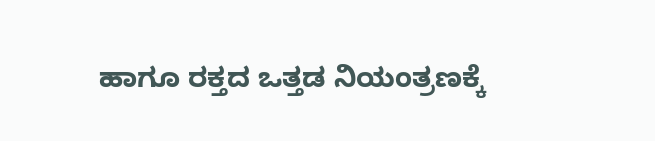ಹಾಗೂ ರಕ್ತದ ಒತ್ತಡ ನಿಯಂತ್ರಣಕ್ಕೆ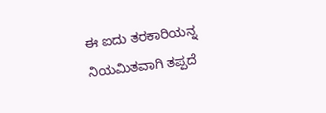ಈ ಐದು ತರಕಾರಿಯನ್ನ ನಿಯಮಿತವಾಗಿ ತಪ್ಪದೆ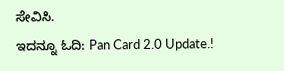ಸೇವಿಸಿ.
ಇದನ್ನೂ ಓದಿ: Pan Card 2.0 Update.!